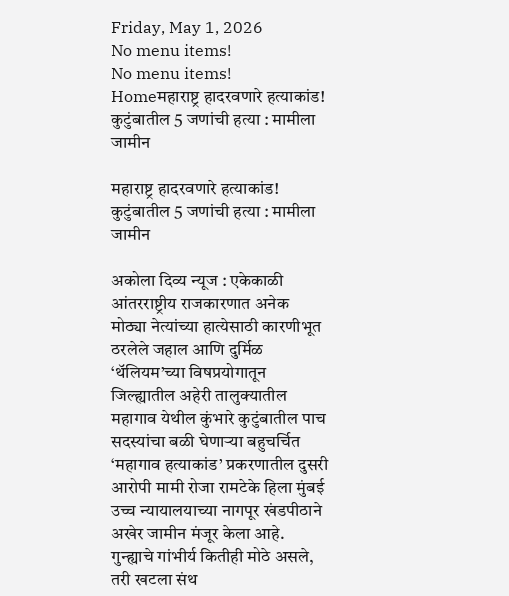Friday, May 1, 2026
No menu items!
No menu items!
Homeमहाराष्ट्र हादरवणारे हत्याकांड! कुटुंबातील 5 जणांची हत्या : मामीला जामीन

महाराष्ट्र हादरवणारे हत्याकांड! कुटुंबातील 5 जणांची हत्या : मामीला जामीन

अकोला दिव्य न्यूज : एकेकाळी आंतरराष्ट्रीय राजकारणात अनेक मोठ्या नेत्यांच्या हात्येसाठी कारणीभूत ठरलेले जहाल आणि दुर्मिळ ‘थॅलियम’च्या विषप्रयोगातून जिल्ह्यातील अहेरी तालुक्यातील महागाव येथील कुंभारे कुटुंबातील पाच सदस्यांचा बळी घेणाऱ्या बहुचर्चित ‘महागाव हत्याकांड’ प्रकरणातील दुसरी आरोपी मामी रोजा रामटेके हिला मुंबई उच्च न्यायालयाच्या नागपूर खंडपीठाने अखेर जामीन मंजूर केला आहे. गुन्ह्याचे गांभीर्य कितीही मोठे असले, तरी खटला संथ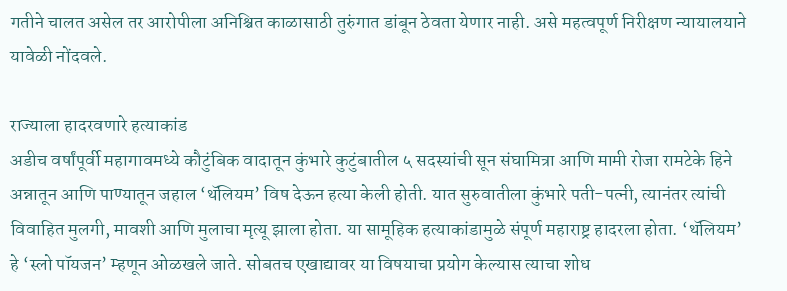गतीने चालत असेल तर आरोपीला अनिश्चित काळासाठी तुरुंगात डांबून ठेवता येणार नाही. असे महत्वपूर्ण निरीक्षण न्यायालयाने यावेळी नोंदवले.

राज्याला हादरवणारे हत्याकांड
अडीच वर्षांपूर्वी महागावमध्ये कौटुंबिक वादातून कुंभारे कुटुंबातील ५ सदस्यांची सून संघामित्रा आणि मामी रोजा रामटेके हिने अन्नातून आणि पाण्यातून जहाल ‘थॅलियम’ विष देऊन हत्या केली होती. यात सुरुवातीला कुंभारे पती-पत्नी, त्यानंतर त्यांची विवाहित मुलगी, मावशी आणि मुलाचा मृत्यू झाला होता. या सामूहिक हत्याकांडामुळे संपूर्ण महाराष्ट्र हादरला होता. ‘थॅलियम’ हे ‘स्लो पॉयजन’ म्हणून ओळखले जाते. सोबतच एखाद्यावर या विषयाचा प्रयोग केल्यास त्याचा शोध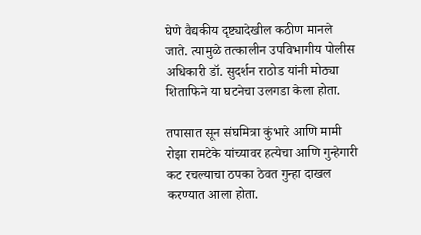घेणे वैद्यकीय दृष्ट्यादेखील कठीण मानले जाते. त्यामुळे तत्कालीन उपविभागीय पोलीस अधिकारी डॉ. सुदर्शन राठोड यांनी मोठ्या शिताफिने या घटनेचा उलगडा केला होता.

तपासात सून संघमित्रा कुंभारे आणि मामी रोझा रामटेके यांच्यावर हत्येचा आणि गुन्हेगारी कट रचल्याचा ठपका ठेवत गुन्हा दाखल करण्यात आला होता.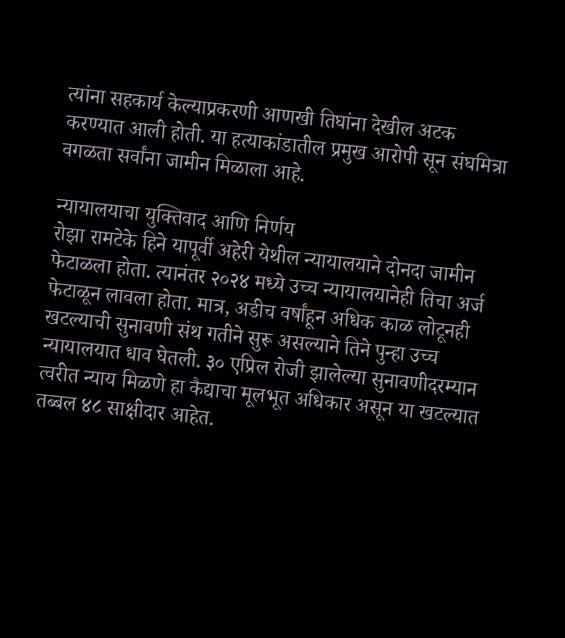त्यांना सहकार्य केल्याप्रकरणी आणखी तिघांना देखील अटक करण्यात आली होती. या हत्याकांडातील प्रमुख आरोपी सून संघमित्रा वगळता सर्वांना जामीन मिळाला आहे.

न्यायालयाचा युक्तिवाद आणि निर्णय
रोझा रामटेके हिने यापूर्वी अहेरी येथील न्यायालयाने दोनदा जामीन फेटाळला होता. त्यानंतर २०२४ मध्ये उच्च न्यायालयानेही तिचा अर्ज फेटाळून लावला होता. मात्र, अडीच वर्षांहून अधिक काळ लोटूनही खटल्याची सुनावणी संथ गतीने सुरू असल्याने तिने पुन्हा उच्च न्यायालयात धाव घेतली. ३० एप्रिल रोजी झालेल्या सुनावणीदरम्यान त्वरीत न्याय मिळणे हा कैद्याचा मूलभूत अधिकार असून या खटल्यात तब्बल ४८ साक्षीदार आहेत.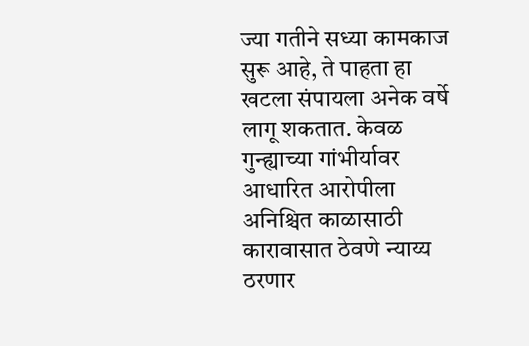ज्या गतीने सध्या कामकाज सुरू आहे, ते पाहता हा खटला संपायला अनेक वर्षे लागू शकतात. केवळ गुन्ह्याच्या गांभीर्यावर आधारित आरोपीला अनिश्चित काळासाठी कारावासात ठेवणे न्याय्य ठरणार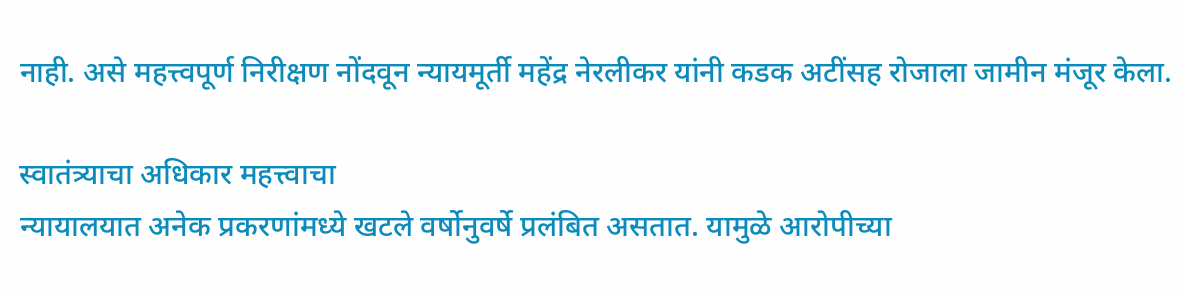नाही. असे महत्त्वपूर्ण निरीक्षण नोंदवून न्यायमूर्ती महेंद्र नेरलीकर यांनी कडक अटींसह रोजाला जामीन मंजूर केला.

स्वातंत्र्याचा अधिकार महत्त्वाचा
न्यायालयात अनेक प्रकरणांमध्ये खटले वर्षोनुवर्षे प्रलंबित असतात. यामुळे आरोपीच्या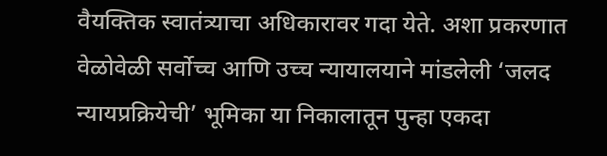वैयक्तिक स्वातंत्र्याचा अधिकारावर गदा येते. अशा प्रकरणात वेळोवेळी सर्वोच्च आणि उच्च न्यायालयाने मांडलेली ‘जलद न्यायप्रक्रियेची’ भूमिका या निकालातून पुन्हा एकदा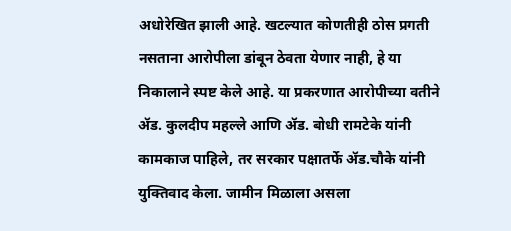अधोरेखित झाली आहे. खटल्यात कोणतीही ठोस प्रगती नसताना आरोपीला डांबून ठेवता येणार नाही, हे या निकालाने स्पष्ट केले आहे. या प्रकरणात आरोपीच्या वतीने ॲड. कुलदीप महल्ले आणि ॲड. बोधी रामटेके यांनी कामकाज पाहिले, तर सरकार पक्षातर्फे ॲड.चौके यांनी युक्तिवाद केला. जामीन मिळाला असला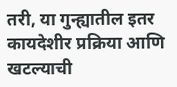तरी, या गुन्ह्यातील इतर कायदेशीर प्रक्रिया आणि खटल्याची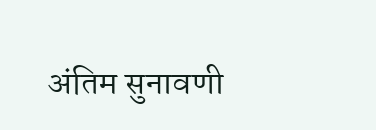अंतिम सुनावणी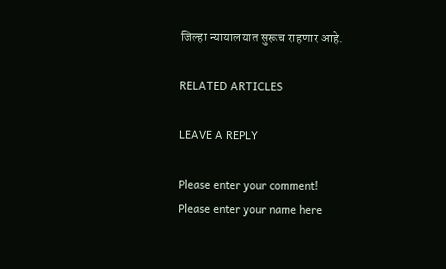जिल्हा न्यायालयात सुरूच राहणार आहे.

RELATED ARTICLES

LEAVE A REPLY

Please enter your comment!
Please enter your name here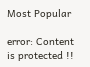Most Popular

error: Content is protected !!